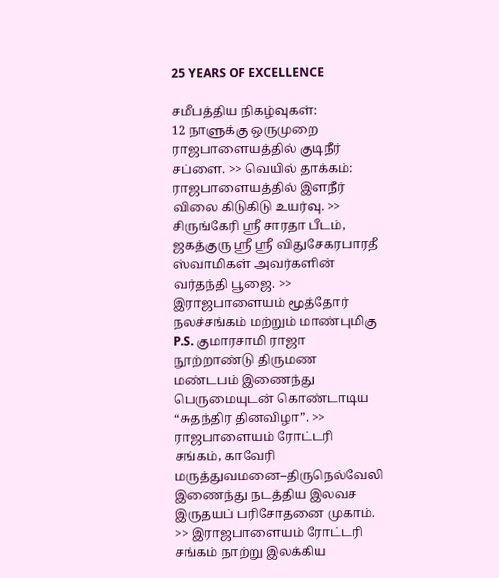25 YEARS OF EXCELLENCE

சமீபத்திய நிகழ்வுகள்:
12 நாளுக்கு ஒருமுறை ராஜபாளையத்தில் குடிநீர் சப்ளை. >> வெயில் தாக்கம்: ராஜபாளையத்தில் இளநீர் விலை கிடுகிடு உயர்வு. >> சிருங்கேரி ஸ்ரீ சாரதா பீடம், ஜகத்குரு ஸ்ரீ ஸ்ரீ விதுசேகரபாரதீ ஸ்வாமிகள் அவர்களின் வர்தந்தி பூஜை. >> இராஜபாளையம் மூத்தோர் நலச்சங்கம் மற்றும் மாண்புமிகு P.S. குமாரசாமி ராஜா நூற்றாண்டு திருமண மண்டபம் இணைந்து பெருமையுடன் கொண்டாடிய “சுதந்திர தினவிழா”. >> ராஜபாளையம் ரோட்டரி சங்கம், காவேரி மருத்துவமனை–திருநெல்வேலி இணைந்து நடத்திய இலவச இருதயப் பரிசோதனை முகாம். >> இராஜபாளையம் ரோட்டரி சங்கம் நாற்று இலக்கிய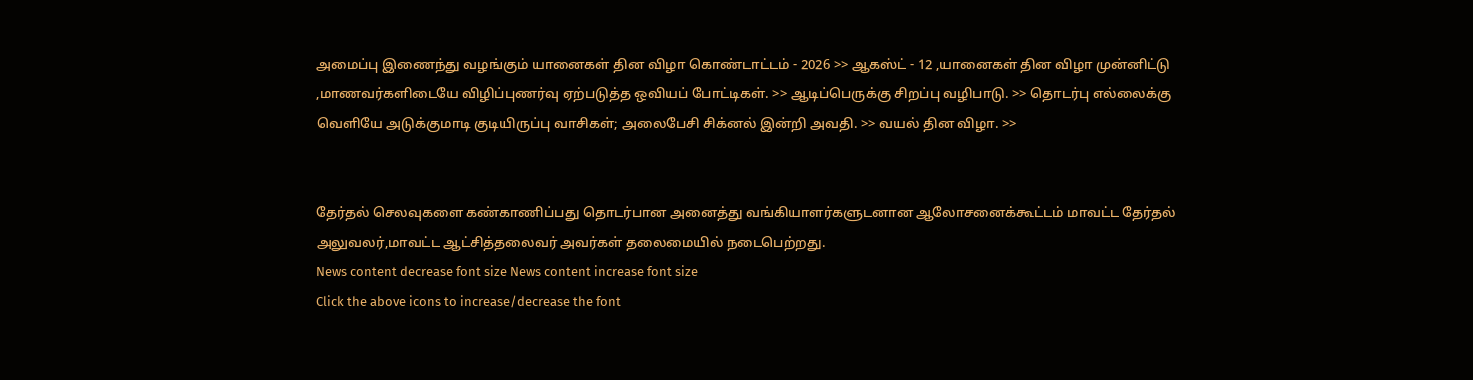அமைப்பு இணைந்து வழங்கும் யானைகள் தின விழா கொண்டாட்டம் - 2026 >> ஆகஸ்ட் - 12 ,யானைகள் தின விழா முன்னிட்டு ,மாணவர்களிடையே விழிப்புணர்வு ஏற்படுத்த ஒவியப் போட்டிகள். >> ஆடிப்பெருக்கு சிறப்பு வழிபாடு. >> தொடர்பு எல்லைக்கு வெளியே அடுக்குமாடி குடியிருப்பு வாசிகள்; அலைபேசி சிக்னல் இன்றி அவதி. >> வயல் தின விழா. >>


தேர்தல் செலவுகளை கண்காணிப்பது தொடர்பான அனைத்து வங்கியாளர்களுடனான ஆலோசனைக்கூட்டம் மாவட்ட தேர்தல் அலுவலர்,மாவட்ட ஆட்சித்தலைவர் அவர்கள் தலைமையில் நடைபெற்றது.
News content decrease font size News content increase font size
Click the above icons to increase/decrease the font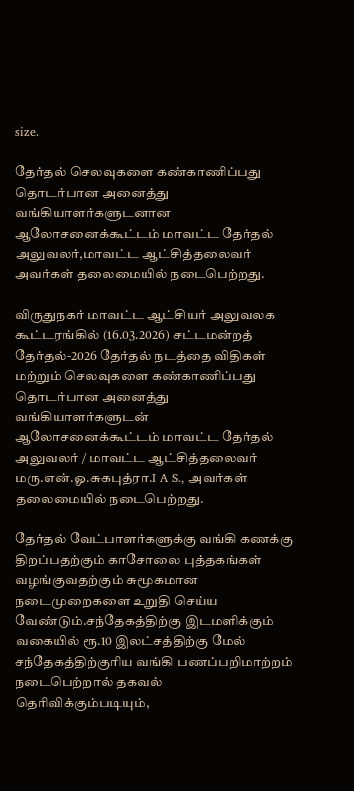size.

தேர்தல் செலவுகளை கண்காணிப்பது தொடர்பான அனைத்து வங்கியாளர்களுடனான ஆலோசனைக்கூட்டம் மாவட்ட தேர்தல் அலுவலர்,மாவட்ட ஆட்சித்தலைவர் அவர்கள் தலைமையில் நடைபெற்றது.

விருதுநகர் மாவட்ட ஆட்சியர் அலுவலக கூட்டரங்கில் (16.03.2026) சட்டமன்றத் தேர்தல்-2026 தேர்தல் நடத்தை விதிகள் மற்றும் செலவுகளை கண்காணிப்பது தொடர்பான அனைத்து வங்கியாளர்களுடன் ஆலோசனைக்கூட்டம் மாவட்ட தேர்தல் அலுவலர் / மாவட்ட ஆட்சித்தலைவர் மரு.என்.ஓ.சுகபுத்ரா.I A S., அவர்கள் தலைமையில் நடைபெற்றது.

தேர்தல் வேட்பாளர்களுக்கு வங்கி கணக்கு திறப்பதற்கும் காசோலை புத்தகங்கள் வழங்குவதற்கும் சுமூகமான நடைமுறைகளை உறுதி செய்ய வேண்டும்.சந்தேகத்திற்கு இடமளிக்கும் வகையில் ரூ.10 இலட்சத்திற்கு மேல் சந்தேகத்திற்குரிய வங்கி பணப்பறிமாற்றம் நடைபெற்றால் தகவல் தெரிவிக்கும்படியும்,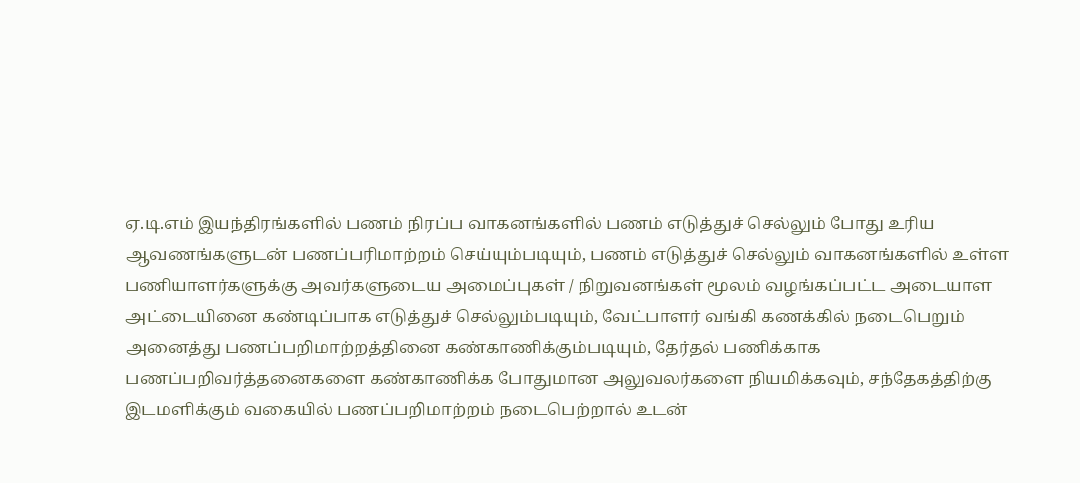ஏ.டி.எம் இயந்திரங்களில் பணம் நிரப்ப வாகனங்களில் பணம் எடுத்துச் செல்லும் போது உரிய ஆவணங்களுடன் பணப்பரிமாற்றம் செய்யும்படியும், பணம் எடுத்துச் செல்லும் வாகனங்களில் உள்ள பணியாளர்களுக்கு அவர்களுடைய அமைப்புகள் / நிறுவனங்கள் மூலம் வழங்கப்பட்ட அடையாள அட்டையினை கண்டிப்பாக எடுத்துச் செல்லும்படியும், வேட்பாளர் வங்கி கணக்கில் நடைபெறும் அனைத்து பணப்பறிமாற்றத்தினை கண்காணிக்கும்படியும், தேர்தல் பணிக்காக பணப்பறிவர்த்தனைகளை கண்காணிக்க போதுமான அலுவலர்களை நியமிக்கவும், சந்தேகத்திற்கு இடமளிக்கும் வகையில் பணப்பறிமாற்றம் நடைபெற்றால் உடன்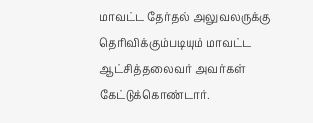மாவட்ட தேர்தல் அலுவலருக்கு தெரிவிக்கும்படியும் மாவட்ட ஆட்சித்தலைவர் அவர்கள் கேட்டுக்கொண்டார்.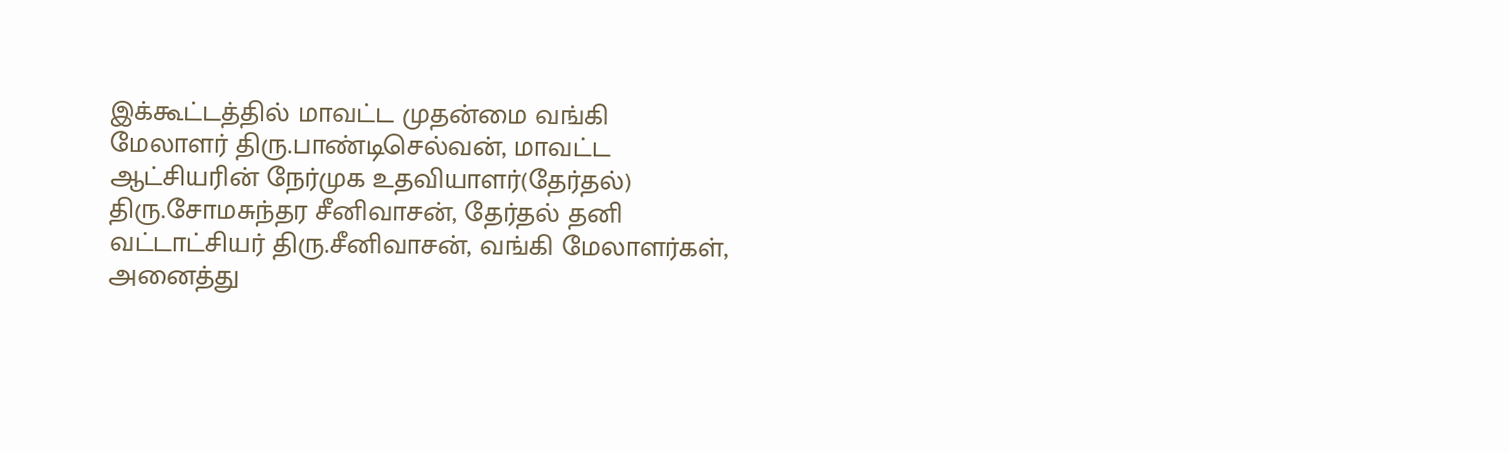இக்கூட்டத்தில் மாவட்ட முதன்மை வங்கி மேலாளர் திரு.பாண்டிசெல்வன், மாவட்ட ஆட்சியரின் நேர்முக உதவியாளர்(தேர்தல்) திரு.சோமசுந்தர சீனிவாசன், தேர்தல் தனி வட்டாட்சியர் திரு.சீனிவாசன், வங்கி மேலாளர்கள், அனைத்து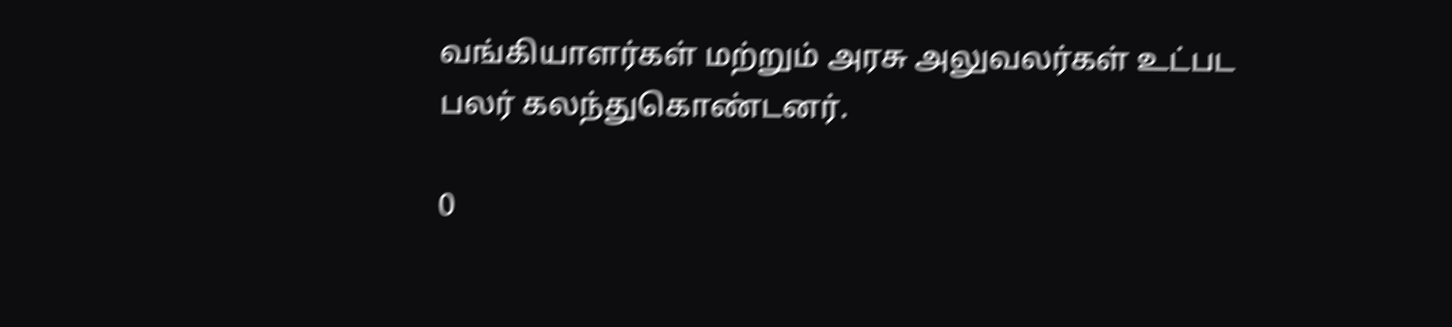வங்கியாளர்கள் மற்றும் அரசு அலுவலர்கள் உட்பட பலர் கலந்துகொண்டனர்.

0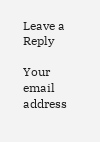Leave a Reply

Your email address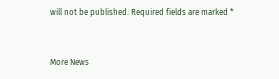will not be published. Required fields are marked *


More News